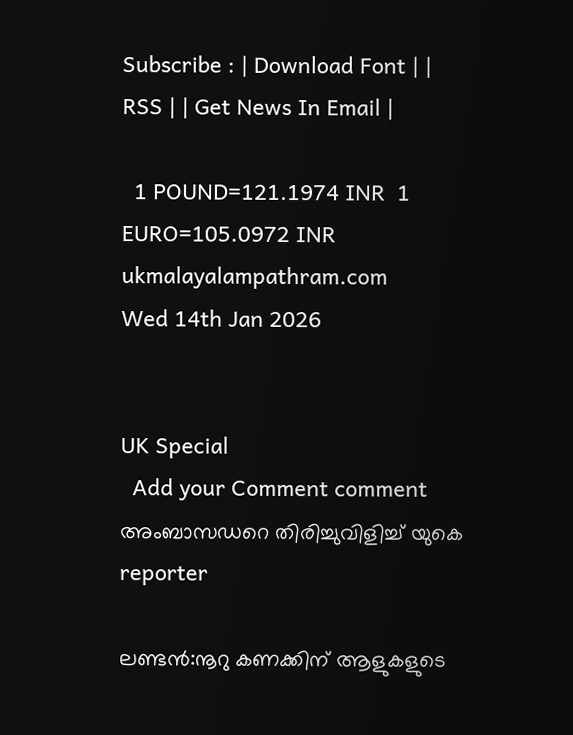Subscribe : | Download Font | | RSS | | Get News In Email |

  1 POUND=121.1974 INR  1 EURO=105.0972 INR
ukmalayalampathram.com
Wed 14th Jan 2026


UK Special
  Add your Comment comment
അംബാസഡറെ തിരിച്ചുവിളിച്ച് യുകെ
reporter

ലണ്ടന്‍:നൂറു കണക്കിന് ആളുകളുടെ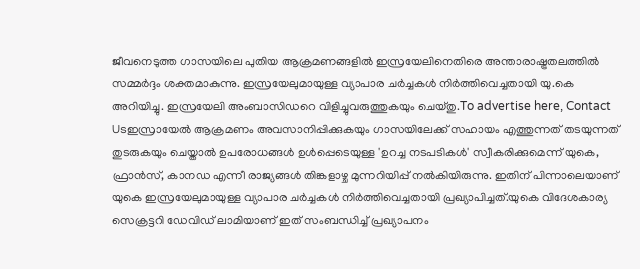ജീവനെടുത്ത ഗാസയിലെ പുതിയ ആക്രമണങ്ങളില്‍ ഇസ്രയേലിനെതിരെ അന്താരാഷ്ട്രതലത്തില്‍ സമ്മര്‍ദ്ദം ശക്തമാകുന്നു. ഇസ്രയേലുമായുള്ള വ്യാപാര ചര്‍ച്ചകള്‍ നിര്‍ത്തിവെച്ചതായി യു.കെ അറിയിച്ചു. ഇസ്രയേലി അംബാസിഡറെ വിളിച്ചുവരുത്തുകയും ചെയ്തു.To advertise here, Contact Usഇസ്രായേല്‍ ആക്രമണം അവസാനിപ്പിക്കുകയും ഗാസയിലേക്ക് സഹായം എത്തുന്നത് തടയുന്നത് തുടരുകയും ചെയ്താല്‍ ഉപരോധങ്ങള്‍ ഉള്‍പ്പെടെയുള്ള 'ഉറച്ച നടപടികള്‍' സ്വീകരിക്കുമെന്ന് യുകെ, ഫ്രാന്‍സ്, കാനഡ എന്നീ രാജ്യങ്ങള്‍ തിങ്കളാഴ്ച മുന്നറിയിപ്പ് നല്‍കിയിരുന്നു. ഇതിന് പിന്നാലെയാണ് യുകെ ഇസ്രയേലുമായുള്ള വ്യാപാര ചര്‍ച്ചകള്‍ നിര്‍ത്തിവെച്ചതായി പ്രഖ്യാപിച്ചത്.യുകെ വിദേശകാര്യ സെക്രട്ടറി ഡേവിഡ് ലാമിയാണ് ഇത് സംബന്ധിച്ച് പ്രഖ്യാപനം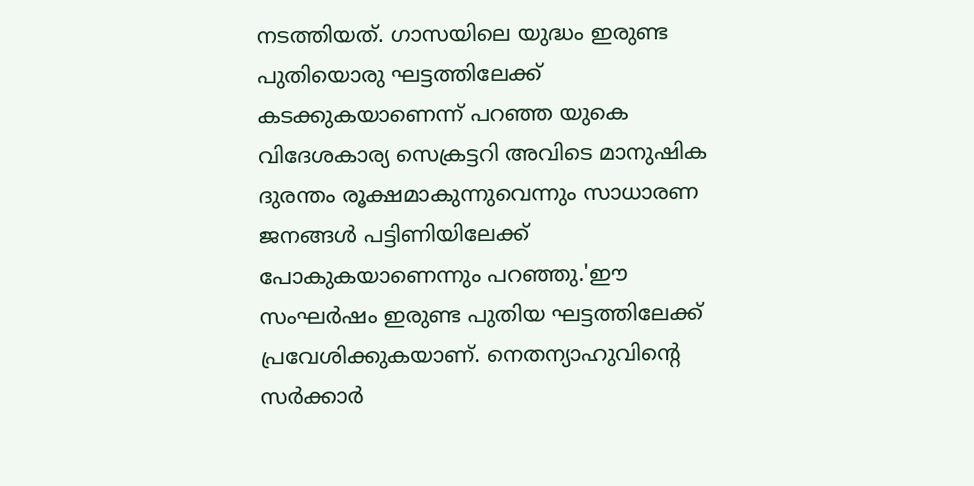നടത്തിയത്. ഗാസയിലെ യുദ്ധം ഇരുണ്ട പുതിയൊരു ഘട്ടത്തിലേക്ക് കടക്കുകയാണെന്ന് പറഞ്ഞ യുകെ വിദേശകാര്യ സെക്രട്ടറി അവിടെ മാനുഷിക ദുരന്തം രൂക്ഷമാകുന്നുവെന്നും സാധാരണ ജനങ്ങള്‍ പട്ടിണിയിലേക്ക് പോകുകയാണെന്നും പറഞ്ഞു.'ഈ സംഘര്‍ഷം ഇരുണ്ട പുതിയ ഘട്ടത്തിലേക്ക് പ്രവേശിക്കുകയാണ്. നെതന്യാഹുവിന്റെ സര്‍ക്കാര്‍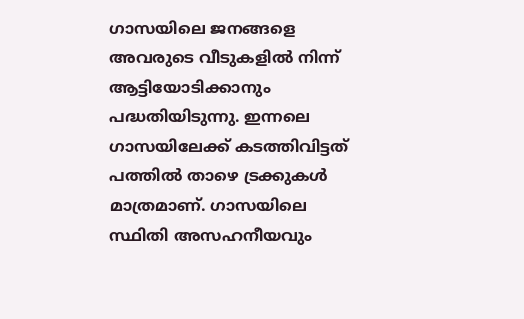ഗാസയിലെ ജനങ്ങളെ അവരുടെ വീടുകളില്‍ നിന്ന് ആട്ടിയോടിക്കാനും പദ്ധതിയിടുന്നു. ഇന്നലെ ഗാസയിലേക്ക് കടത്തിവിട്ടത് പത്തില്‍ താഴെ ട്രക്കുകള്‍ മാത്രമാണ്. ഗാസയിലെ സ്ഥിതി അസഹനീയവും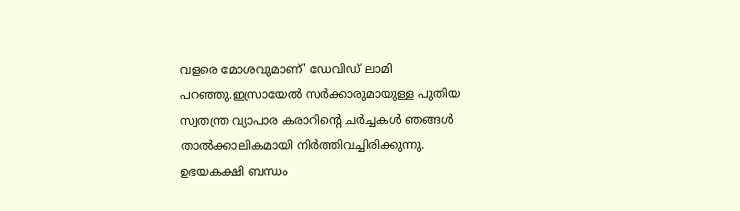വളരെ മോശവുമാണ്' ഡേവിഡ് ലാമി പറഞ്ഞു.ഇസ്രായേല്‍ സര്‍ക്കാരുമായുള്ള പുതിയ സ്വതന്ത്ര വ്യാപാര കരാറിന്റെ ചര്‍ച്ചകള്‍ ഞങ്ങള്‍ താല്‍ക്കാലികമായി നിര്‍ത്തിവച്ചിരിക്കുന്നു. ഉഭയകക്ഷി ബന്ധം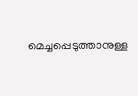മെച്ചപ്പെടുത്താനുള്ള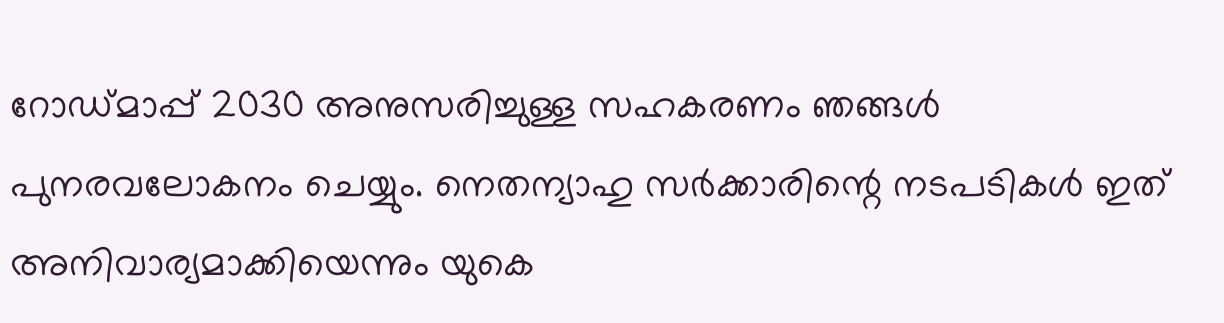റോഡ്മാപ്പ് 2030 അനുസരിച്ചുള്ള സഹകരണം ഞങ്ങള്‍ പുനരവലോകനം ചെയ്യും. നെതന്യാഹു സര്‍ക്കാരിന്റെ നടപടികള്‍ ഇത് അനിവാര്യമാക്കിയെന്നും യുകെ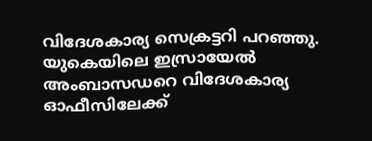വിദേശകാര്യ സെക്രട്ടറി പറഞ്ഞു. യുകെയിലെ ഇസ്രായേല്‍ അംബാസഡറെ വിദേശകാര്യ ഓഫീസിലേക്ക്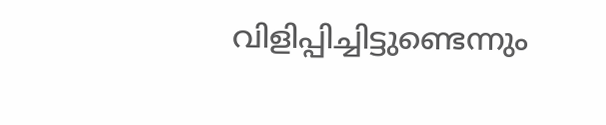വിളിപ്പിച്ചിട്ടുണ്ടെന്നും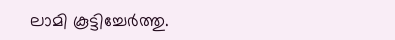ലാമി കൂട്ടിച്ചേര്‍ത്തു.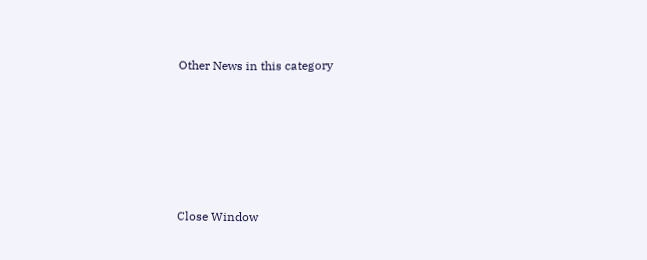Other News in this category








Close Window